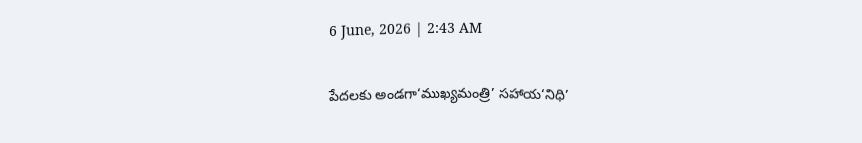6 June, 2026 | 2:43 AM

పేదలకు అండగా‘ముఖ్యమంత్రి’ సహాయ‘నిధి’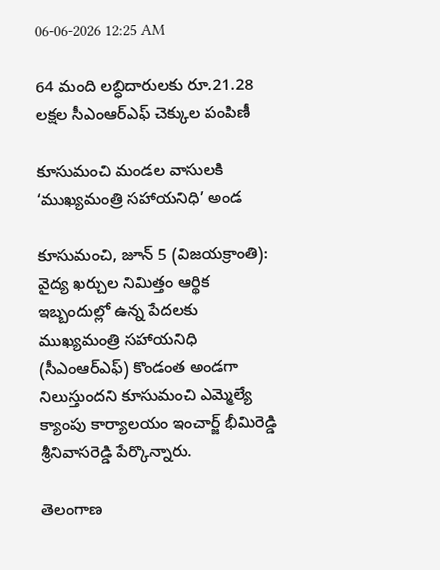06-06-2026 12:25 AM

64 మంది లబ్ధిదారులకు రూ.21.28 లక్షల సీఎంఆర్‌ఎఫ్ చెక్కుల పంపిణీ

కూసుమంచి మండల వాసులకి ‘ముఖ్యమంత్రి సహాయనిధి’ అండ

కూసుమంచి, జూన్ 5 (విజయక్రాంతి): వైద్య ఖర్చుల నిమిత్తం ఆర్థిక ఇబ్బందుల్లో ఉన్న పేదలకు ముఖ్యమంత్రి సహాయనిధి (సీఎంఆర్‌ఎఫ్) కొండంత అండగా నిలుస్తుందని కూసుమంచి ఎమ్మెల్యే క్యాంపు కార్యాలయం ఇంచార్జ్ భీమిరెడ్డి శ్రీనివాసరెడ్డి పేర్కొన్నారు.

తెలంగాణ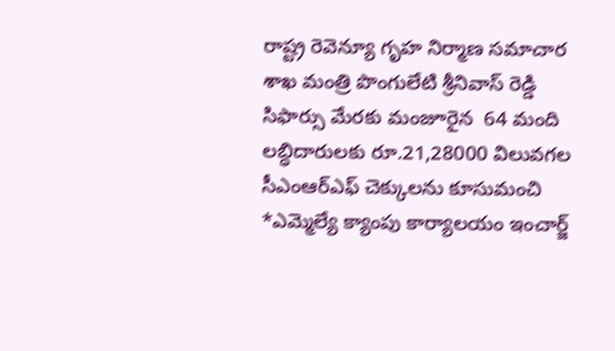రాష్ట్ర రెవెన్యూ గృహ నిర్మాణ సమాచార శాఖ మంత్రి పొంగులేటి శ్రీనివాస్ రెడ్డి సిఫార్సు మేరకు మంజూరైన  64 మంది లబ్ధిదారులకు రూ.21,28000 విలువగల సీఎంఆర్‌ఎఫ్ చెక్కులను కూసుమంచి *ఎమ్మెల్యే క్యాంపు కార్యాలయం ఇంచార్జ్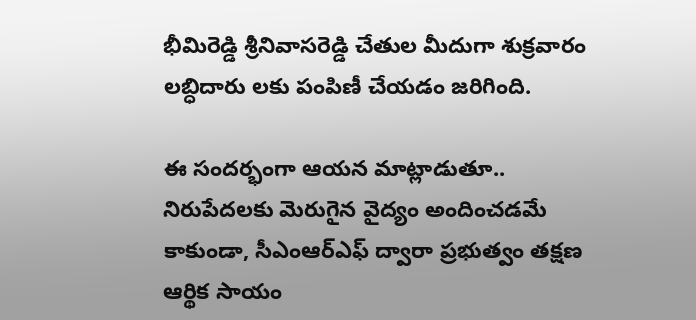భీమిరెడ్డి శ్రీనివాసరెడ్డి చేతుల మీదుగా శుక్రవారం లబ్ధిదారు లకు పంపిణీ చేయడం జరిగింది.

ఈ సందర్భంగా ఆయన మాట్లాడుతూ.. నిరుపేదలకు మెరుగైన వైద్యం అందించడమే కాకుండా, సీఎంఆర్‌ఎఫ్ ద్వారా ప్రభుత్వం తక్షణ ఆర్థిక సాయం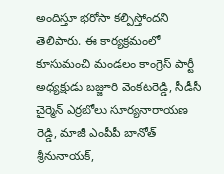అందిస్తూ భరోసా కల్పిస్తోందని తెలిపారు. ఈ కార్యక్రమంలో కూసుమంచి మండలం కాంగ్రెస్ పార్టీ అధ్యక్షుడు బజ్జూరి వెంకటరెడ్డి, సీడీసీ చైర్మెన్ ఎర్రబోలు సూర్యనారాయణ రెడ్డి, మాజీ ఎంపీపీ బానోత్ శ్రీనునాయక్,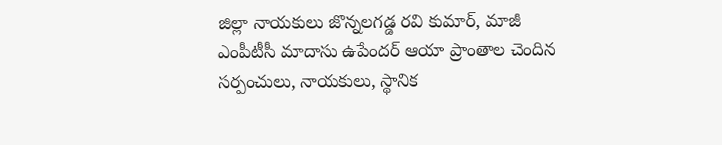జిల్లా నాయకులు జొన్నలగడ్డ రవి కుమార్, మాజీ ఎంపీటీసీ మాదాసు ఉపేందర్ ఆయా ప్రాంతాల చెందిన సర్పంచులు, నాయకులు, స్థానిక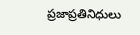ప్రజాప్రతినిధులు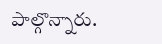పాల్గొన్నారు.